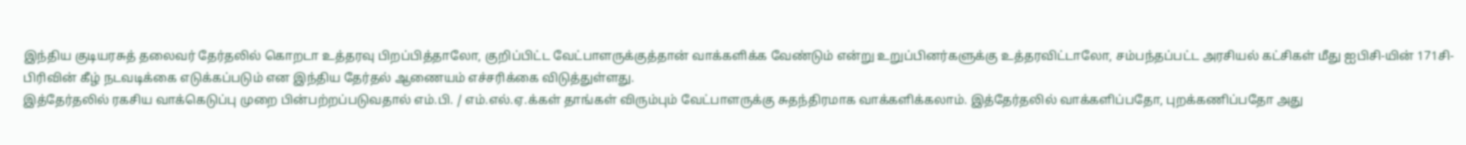இந்திய குடியரசுத் தலைவர் தேர்தலில் கொறடா உத்தரவு பிறப்பித்தாலோ, குறிப்பிட்ட வேட்பாளருக்குத்தான் வாக்களிக்க வேண்டும் என்று உறுப்பினர்களுக்கு உத்தரவிட்டாலோ, சம்பந்தப்பட்ட அரசியல் கட்சிகள் மீது ஐபிசி-யின் 171சி-பிரிவின் கீழ் நடவடிக்கை எடுக்கப்படும் என இந்திய தேர்தல் ஆணையம் எச்சரிக்கை விடுத்துள்ளது.
இத்தேர்தலில் ரகசிய வாக்கெடுப்பு முறை பின்பற்றப்படுவதால் எம்.பி. / எம்.எல்.ஏ.க்கள் தாங்கள் விரும்பும் வேட்பாளருக்கு சுதந்திரமாக வாக்களிக்கலாம். இத்தேர்தலில் வாக்களிப்பதோ, புறக்கணிப்பதோ அது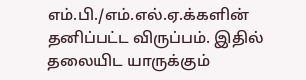எம்.பி./எம்.எல்.ஏ.க்களின் தனிப்பட்ட விருப்பம். இதில் தலையிட யாருக்கும்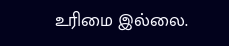உரிமை இல்லை.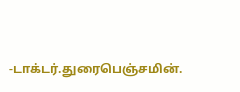-டாக்டர்.துரைபெஞ்சமின்.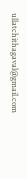ullatchithagaval@gmail.com